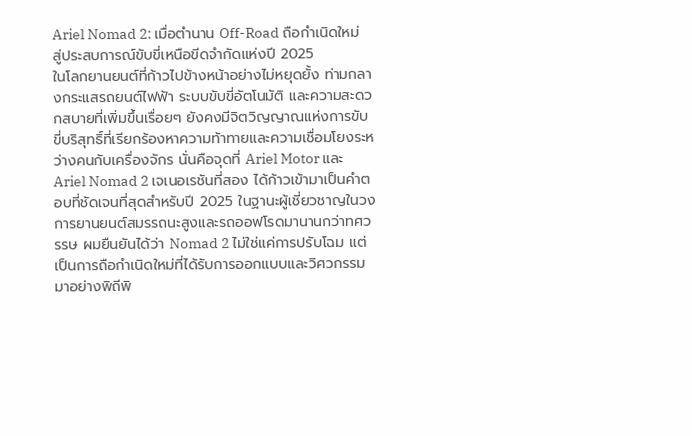Ariel Nomad 2: เมื่อตำนาน Off-Road ถือกำเนิดใหม่ สู่ประสบการณ์ขับขี่เหนือขีดจำกัดแห่งปี 2025
ในโลกยานยนต์ที่ก้าวไปข้างหน้าอย่างไม่หยุดยั้ง ท่ามกลางกระแสรถยนต์ไฟฟ้า ระบบขับขี่อัตโนมัติ และความสะดวกสบายที่เพิ่มขึ้นเรื่อยๆ ยังคงมีจิตวิญญาณแห่งการขับขี่บริสุทธิ์ที่เรียกร้องหาความท้าทายและความเชื่อมโยงระหว่างคนกับเครื่องจักร นั่นคือจุดที่ Ariel Motor และ Ariel Nomad 2 เจเนอเรชันที่สอง ได้ก้าวเข้ามาเป็นคำตอบที่ชัดเจนที่สุดสำหรับปี 2025 ในฐานะผู้เชี่ยวชาญในวงการยานยนต์สมรรถนะสูงและรถออฟโรดมานานกว่าทศวรรษ ผมยืนยันได้ว่า Nomad 2 ไม่ใช่แค่การปรับโฉม แต่เป็นการถือกำเนิดใหม่ที่ได้รับการออกแบบและวิศวกรรมมาอย่างพิถีพิ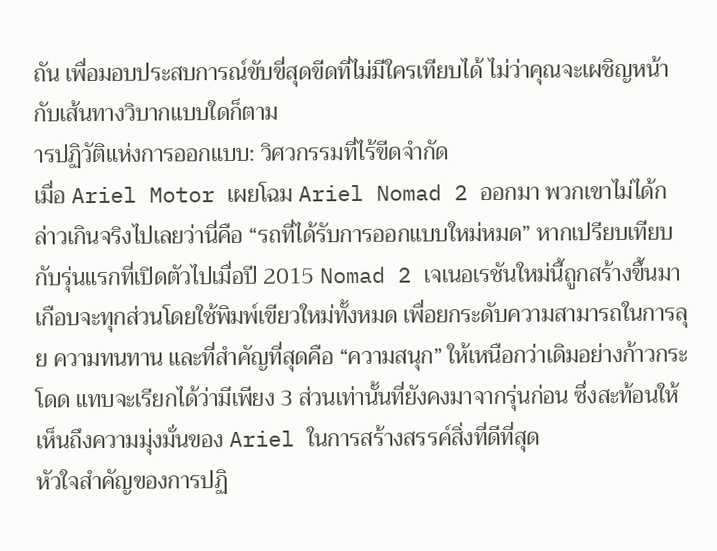ถัน เพื่อมอบประสบการณ์ขับขี่สุดขีดที่ไม่มีใครเทียบได้ ไม่ว่าคุณจะเผชิญหน้ากับเส้นทางวิบากแบบใดก็ตาม
ารปฏิวัติแห่งการออกแบบ: วิศวกรรมที่ไร้ขีดจำกัด
เมื่อ Ariel Motor เผยโฉม Ariel Nomad 2 ออกมา พวกเขาไม่ได้กล่าวเกินจริงไปเลยว่านี่คือ “รถที่ได้รับการออกแบบใหม่หมด” หากเปรียบเทียบกับรุ่นแรกที่เปิดตัวไปเมื่อปี 2015 Nomad 2 เจเนอเรชันใหม่นี้ถูกสร้างขึ้นมาเกือบจะทุกส่วนโดยใช้พิมพ์เขียวใหม่ทั้งหมด เพื่อยกระดับความสามารถในการลุย ความทนทาน และที่สำคัญที่สุดคือ “ความสนุก” ให้เหนือกว่าเดิมอย่างก้าวกระโดด แทบจะเรียกได้ว่ามีเพียง 3 ส่วนเท่านั้นที่ยังคงมาจากรุ่นก่อน ซึ่งสะท้อนให้เห็นถึงความมุ่งมั่นของ Ariel ในการสร้างสรรค์สิ่งที่ดีที่สุด
หัวใจสำคัญของการปฏิ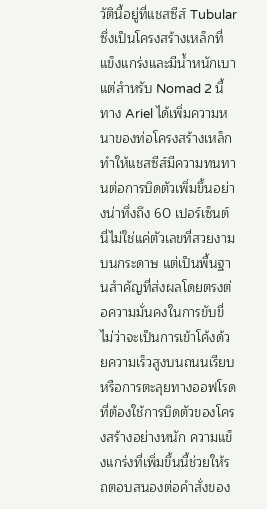วัตินี้อยู่ที่แชสซีส์ Tubular ซึ่งเป็นโครงสร้างเหล็กที่แข็งแกร่งและมีน้ำหนักเบา แต่สำหรับ Nomad 2 นี้ ทาง Ariel ได้เพิ่มความหนาของท่อโครงสร้างเหล็ก ทำให้แชสซีส์มีความทนทานต่อการบิดตัวเพิ่มขึ้นอย่างน่าทึ่งถึง 60 เปอร์เซ็นต์ นี่ไม่ใช่แค่ตัวเลขที่สวยงามบนกระดาษ แต่เป็นพื้นฐานสำคัญที่ส่งผลโดยตรงต่อความมั่นคงในการขับขี่ ไม่ว่าจะเป็นการเข้าโค้งด้วยความเร็วสูงบนถนนเรียบ หรือการตะลุยทางออฟโรดที่ต้องใช้การบิดตัวของโครงสร้างอย่างหนัก ความแข็งแกร่งที่เพิ่มขึ้นนี้ช่วยให้รถตอบสนองต่อคำสั่งของ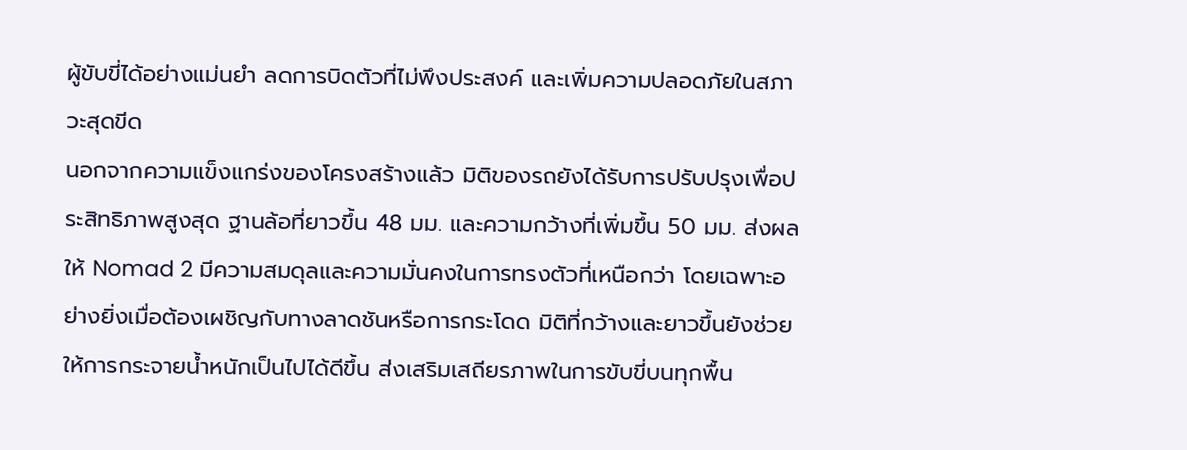ผู้ขับขี่ได้อย่างแม่นยำ ลดการบิดตัวที่ไม่พึงประสงค์ และเพิ่มความปลอดภัยในสภาวะสุดขีด
นอกจากความแข็งแกร่งของโครงสร้างแล้ว มิติของรถยังได้รับการปรับปรุงเพื่อประสิทธิภาพสูงสุด ฐานล้อที่ยาวขึ้น 48 มม. และความกว้างที่เพิ่มขึ้น 50 มม. ส่งผลให้ Nomad 2 มีความสมดุลและความมั่นคงในการทรงตัวที่เหนือกว่า โดยเฉพาะอย่างยิ่งเมื่อต้องเผชิญกับทางลาดชันหรือการกระโดด มิติที่กว้างและยาวขึ้นยังช่วยให้การกระจายน้ำหนักเป็นไปได้ดีขึ้น ส่งเสริมเสถียรภาพในการขับขี่บนทุกพื้น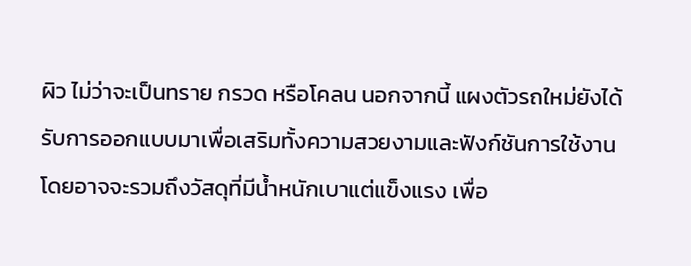ผิว ไม่ว่าจะเป็นทราย กรวด หรือโคลน นอกจากนี้ แผงตัวรถใหม่ยังได้รับการออกแบบมาเพื่อเสริมทั้งความสวยงามและฟังก์ชันการใช้งาน โดยอาจจะรวมถึงวัสดุที่มีน้ำหนักเบาแต่แข็งแรง เพื่อ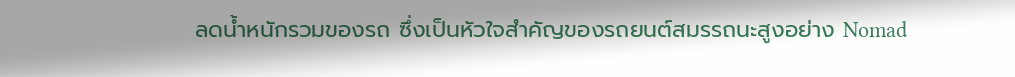ลดน้ำหนักรวมของรถ ซึ่งเป็นหัวใจสำคัญของรถยนต์สมรรถนะสูงอย่าง Nomad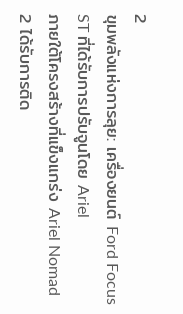2
ขุมพลังแห่งการลุย: เครื่องยนต์ Ford Focus ST ที่ได้รับการปรับจูนโดย Ariel
ภายใต้โครงสร้างที่แข็งแกร่ง Ariel Nomad 2 ได้รับการติด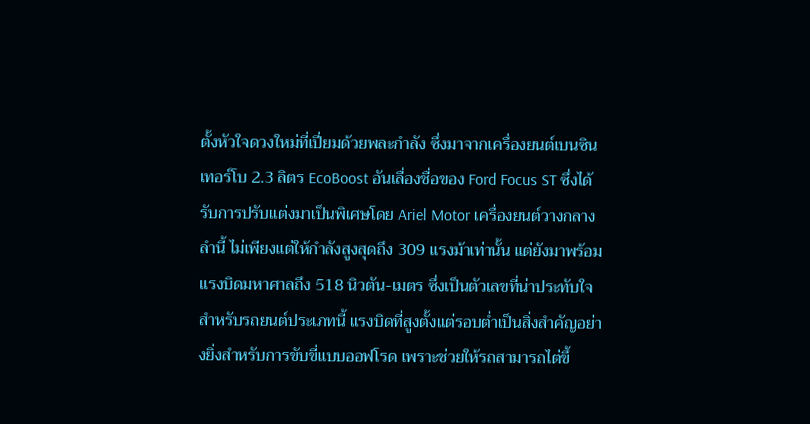ตั้งหัวใจดวงใหม่ที่เปี่ยมด้วยพละกำลัง ซึ่งมาจากเครื่องยนต์เบนซินเทอร์โบ 2.3 ลิตร EcoBoost อันเลื่องชื่อของ Ford Focus ST ซึ่งได้รับการปรับแต่งมาเป็นพิเศษโดย Ariel Motor เครื่องยนต์วางกลางลำนี้ ไม่เพียงแต่ให้กำลังสูงสุดถึง 309 แรงม้าเท่านั้น แต่ยังมาพร้อมแรงบิดมหาศาลถึง 518 นิวตัน-เมตร ซึ่งเป็นตัวเลขที่น่าประทับใจสำหรับรถยนต์ประเภทนี้ แรงบิดที่สูงตั้งแต่รอบต่ำเป็นสิ่งสำคัญอย่างยิ่งสำหรับการขับขี่แบบออฟโรด เพราะช่วยให้รถสามารถไต่ขึ้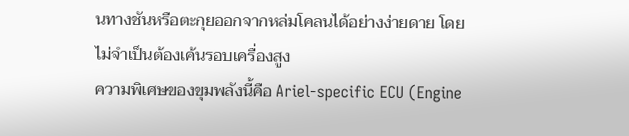นทางชันหรือตะกุยออกจากหล่มโคลนได้อย่างง่ายดาย โดยไม่จำเป็นต้องเค้นรอบเครื่องสูง
ความพิเศษของขุมพลังนี้คือ Ariel-specific ECU (Engine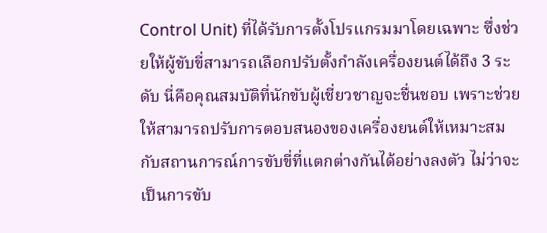Control Unit) ที่ได้รับการตั้งโปรแกรมมาโดยเฉพาะ ซึ่งช่วยให้ผู้ขับขี่สามารถเลือกปรับตั้งกำลังเครื่องยนต์ได้ถึง 3 ระดับ นี่คือคุณสมบัติที่นักขับผู้เชี่ยวชาญจะชื่นชอบ เพราะช่วยให้สามารถปรับการตอบสนองของเครื่องยนต์ให้เหมาะสมกับสถานการณ์การขับขี่ที่แตกต่างกันได้อย่างลงตัว ไม่ว่าจะเป็นการขับ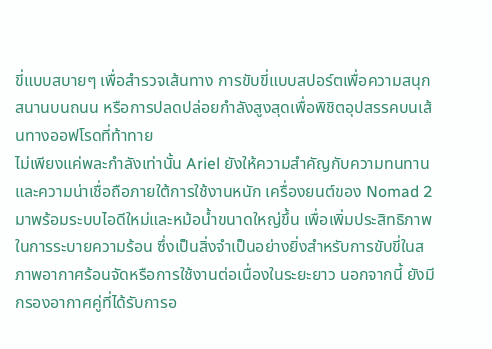ขี่แบบสบายๆ เพื่อสำรวจเส้นทาง การขับขี่แบบสปอร์ตเพื่อความสนุกสนานบนถนน หรือการปลดปล่อยกำลังสูงสุดเพื่อพิชิตอุปสรรคบนเส้นทางออฟโรดที่ท้าทาย
ไม่เพียงแค่พละกำลังเท่านั้น Ariel ยังให้ความสำคัญกับความทนทานและความน่าเชื่อถือภายใต้การใช้งานหนัก เครื่องยนต์ของ Nomad 2 มาพร้อมระบบไอดีใหม่และหม้อน้ำขนาดใหญ่ขึ้น เพื่อเพิ่มประสิทธิภาพในการระบายความร้อน ซึ่งเป็นสิ่งจำเป็นอย่างยิ่งสำหรับการขับขี่ในสภาพอากาศร้อนจัดหรือการใช้งานต่อเนื่องในระยะยาว นอกจากนี้ ยังมีกรองอากาศคู่ที่ได้รับการอ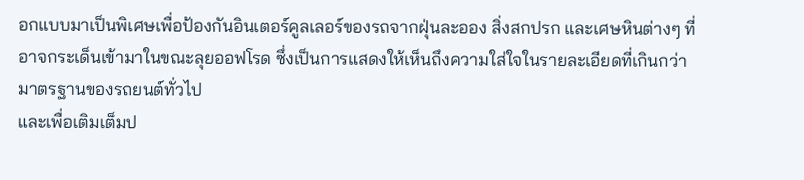อกแบบมาเป็นพิเศษเพื่อป้องกันอินเตอร์คูลเลอร์ของรถจากฝุ่นละออง สิ่งสกปรก และเศษหินต่างๆ ที่อาจกระเด็นเข้ามาในขณะลุยออฟโรด ซึ่งเป็นการแสดงให้เห็นถึงความใส่ใจในรายละเอียดที่เกินกว่ามาตรฐานของรถยนต์ทั่วไป
และเพื่อเติมเต็มป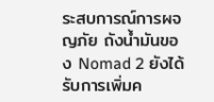ระสบการณ์การผจญภัย ถังน้ำมันของ Nomad 2 ยังได้รับการเพิ่มค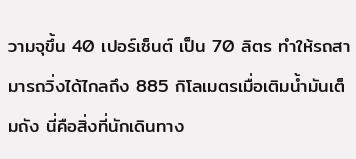วามจุขึ้น 40 เปอร์เซ็นต์ เป็น 70 ลิตร ทำให้รถสามารถวิ่งได้ไกลถึง 885 กิโลเมตรเมื่อเติมน้ำมันเต็มถัง นี่คือสิ่งที่นักเดินทาง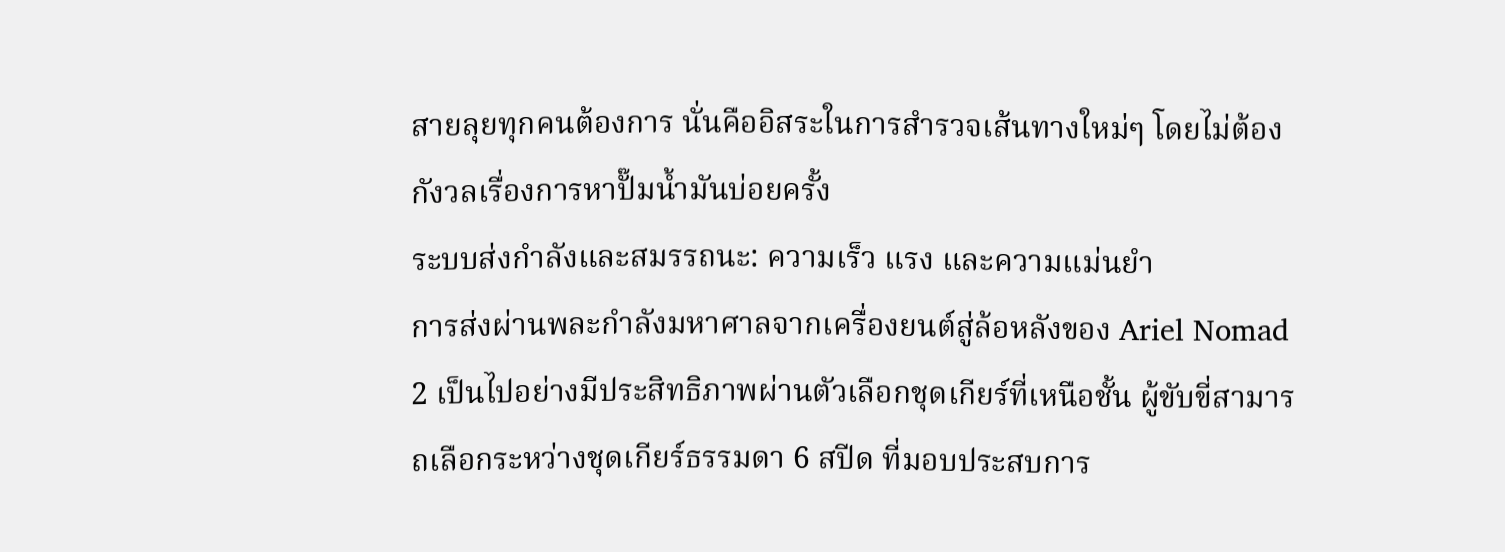สายลุยทุกคนต้องการ นั่นคืออิสระในการสำรวจเส้นทางใหม่ๆ โดยไม่ต้องกังวลเรื่องการหาปั๊มน้ำมันบ่อยครั้ง
ระบบส่งกำลังและสมรรถนะ: ความเร็ว แรง และความแม่นยำ
การส่งผ่านพละกำลังมหาศาลจากเครื่องยนต์สู่ล้อหลังของ Ariel Nomad 2 เป็นไปอย่างมีประสิทธิภาพผ่านตัวเลือกชุดเกียร์ที่เหนือชั้น ผู้ขับขี่สามารถเลือกระหว่างชุดเกียร์ธรรมดา 6 สปีด ที่มอบประสบการ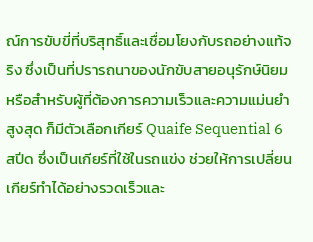ณ์การขับขี่ที่บริสุทธิ์และเชื่อมโยงกับรถอย่างแท้จริง ซึ่งเป็นที่ปรารถนาของนักขับสายอนุรักษ์นิยม หรือสำหรับผู้ที่ต้องการความเร็วและความแม่นยำสูงสุด ก็มีตัวเลือกเกียร์ Quaife Sequential 6 สปีด ซึ่งเป็นเกียร์ที่ใช้ในรถแข่ง ช่วยให้การเปลี่ยนเกียร์ทำได้อย่างรวดเร็วและ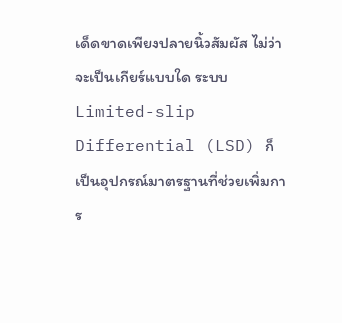เด็ดขาดเพียงปลายนิ้วสัมผัส ไม่ว่าจะเป็นเกียร์แบบใด ระบบ Limited-slip Differential (LSD) ก็เป็นอุปกรณ์มาตรฐานที่ช่วยเพิ่มการ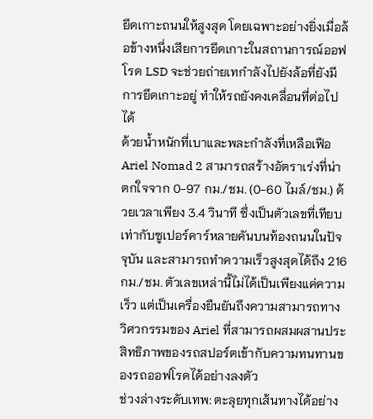ยึดเกาะถนนให้สูงสุด โดยเฉพาะอย่างยิ่งเมื่อล้อข้างหนึ่งเสียการยึดเกาะในสถานการณ์ออฟโรด LSD จะช่วยถ่ายเทกำลังไปยังล้อที่ยังมีการยึดเกาะอยู่ ทำให้รถยังคงเคลื่อนที่ต่อไปได้
ด้วยน้ำหนักที่เบาและพละกำลังที่เหลือเฟือ Ariel Nomad 2 สามารถสร้างอัตราเร่งที่น่าตกใจจาก 0-97 กม./ชม. (0-60 ไมล์/ชม.) ด้วยเวลาเพียง 3.4 วินาที ซึ่งเป็นตัวเลขที่เทียบเท่ากับซูเปอร์คาร์หลายคันบนท้องถนนในปัจจุบัน และสามารถทำความเร็วสูงสุดได้ถึง 216 กม./ชม. ตัวเลขเหล่านี้ไม่ได้เป็นเพียงแค่ความเร็ว แต่เป็นเครื่องยืนยันถึงความสามารถทางวิศวกรรมของ Ariel ที่สามารถผสมผสานประสิทธิภาพของรถสปอร์ตเข้ากับความทนทานของรถออฟโรดได้อย่างลงตัว
ช่วงล่างระดับเทพ: ตะลุยทุกเส้นทางได้อย่าง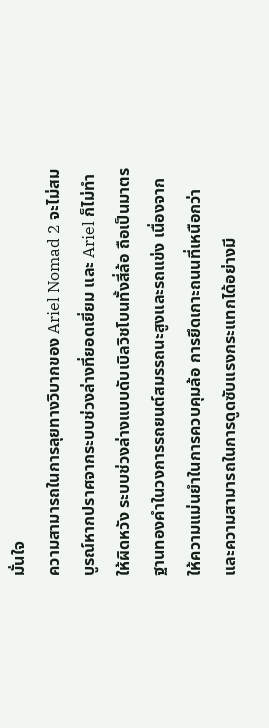มั่นใจ
ความสามารถในการลุยทางวิบากของ Ariel Nomad 2 จะไม่สมบูรณ์หากปราศจากระบบช่วงล่างที่ยอดเยี่ยม และ Ariel ก็ไม่ทำให้ผิดหวัง ระบบช่วงล่างแบบดับเบิลวิชโบนทั้งสี่ล้อ ถือเป็นมาตรฐานทองคำในวงการรถยนต์สมรรถนะสูงและรถแข่ง เนื่องจากให้ความแม่นยำในการควบคุมล้อ การยึดเกาะถนนที่เหนือกว่า และความสามารถในการดูดซับแรงกระแทกได้อย่างมี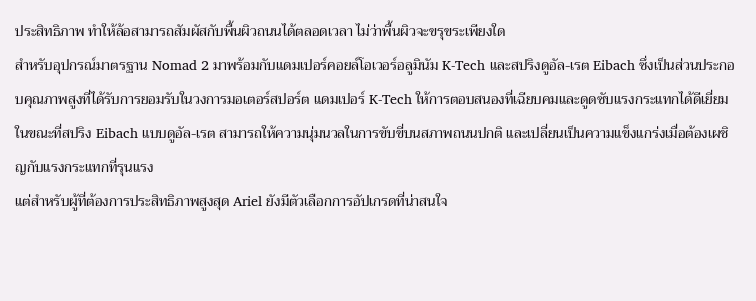ประสิทธิภาพ ทำให้ล้อสามารถสัมผัสกับพื้นผิวถนนได้ตลอดเวลา ไม่ว่าพื้นผิวจะขรุขระเพียงใด
สำหรับอุปกรณ์มาตรฐาน Nomad 2 มาพร้อมกับแดมเปอร์คอยล์โอเวอร์อลูมินัม K-Tech และสปริงดูอัล-เรต Eibach ซึ่งเป็นส่วนประกอบคุณภาพสูงที่ได้รับการยอมรับในวงการมอเตอร์สปอร์ต แดมเปอร์ K-Tech ให้การตอบสนองที่เฉียบคมและดูดซับแรงกระแทกได้ดีเยี่ยม ในขณะที่สปริง Eibach แบบดูอัล-เรต สามารถให้ความนุ่มนวลในการขับขี่บนสภาพถนนปกติ และเปลี่ยนเป็นความแข็งแกร่งเมื่อต้องเผชิญกับแรงกระแทกที่รุนแรง
แต่สำหรับผู้ที่ต้องการประสิทธิภาพสูงสุด Ariel ยังมีตัวเลือกการอัปเกรดที่น่าสนใจ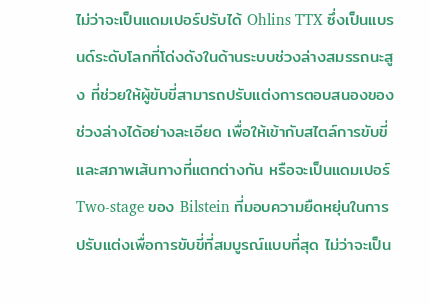ไม่ว่าจะเป็นแดมเปอร์ปรับได้ Ohlins TTX ซึ่งเป็นแบรนด์ระดับโลกที่โด่งดังในด้านระบบช่วงล่างสมรรถนะสูง ที่ช่วยให้ผู้ขับขี่สามารถปรับแต่งการตอบสนองของช่วงล่างได้อย่างละเอียด เพื่อให้เข้ากับสไตล์การขับขี่และสภาพเส้นทางที่แตกต่างกัน หรือจะเป็นแดมเปอร์ Two-stage ของ Bilstein ที่มอบความยืดหยุ่นในการปรับแต่งเพื่อการขับขี่ที่สมบูรณ์แบบที่สุด ไม่ว่าจะเป็น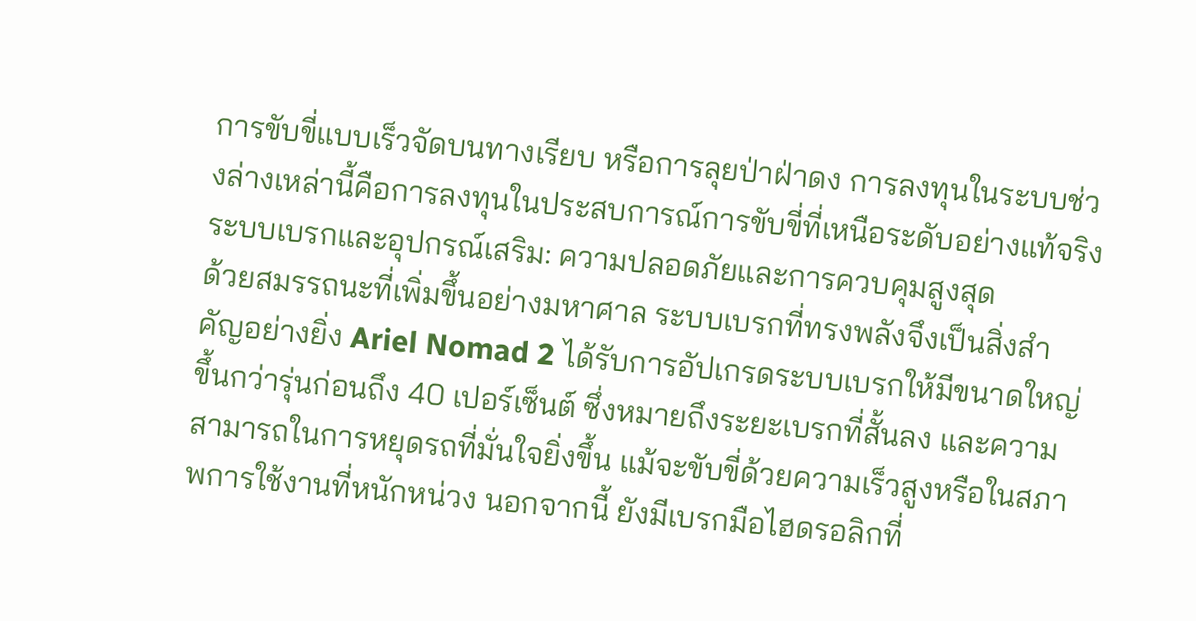การขับขี่แบบเร็วจัดบนทางเรียบ หรือการลุยป่าฝ่าดง การลงทุนในระบบช่วงล่างเหล่านี้คือการลงทุนในประสบการณ์การขับขี่ที่เหนือระดับอย่างแท้จริง
ระบบเบรกและอุปกรณ์เสริม: ความปลอดภัยและการควบคุมสูงสุด
ด้วยสมรรถนะที่เพิ่มขึ้นอย่างมหาศาล ระบบเบรกที่ทรงพลังจึงเป็นสิ่งสำคัญอย่างยิ่ง Ariel Nomad 2 ได้รับการอัปเกรดระบบเบรกให้มีขนาดใหญ่ขึ้นกว่ารุ่นก่อนถึง 40 เปอร์เซ็นต์ ซึ่งหมายถึงระยะเบรกที่สั้นลง และความสามารถในการหยุดรถที่มั่นใจยิ่งขึ้น แม้จะขับขี่ด้วยความเร็วสูงหรือในสภาพการใช้งานที่หนักหน่วง นอกจากนี้ ยังมีเบรกมือไฮดรอลิกที่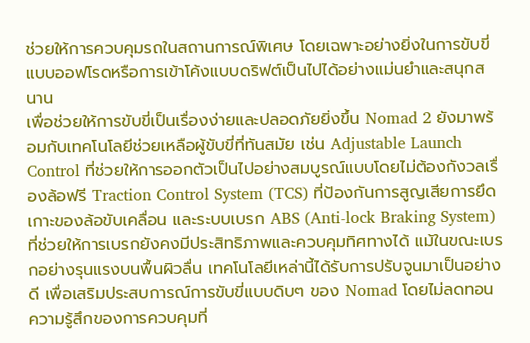ช่วยให้การควบคุมรถในสถานการณ์พิเศษ โดยเฉพาะอย่างยิ่งในการขับขี่แบบออฟโรดหรือการเข้าโค้งแบบดริฟต์เป็นไปได้อย่างแม่นยำและสนุกสนาน
เพื่อช่วยให้การขับขี่เป็นเรื่องง่ายและปลอดภัยยิ่งขึ้น Nomad 2 ยังมาพร้อมกับเทคโนโลยีช่วยเหลือผู้ขับขี่ที่ทันสมัย เช่น Adjustable Launch Control ที่ช่วยให้การออกตัวเป็นไปอย่างสมบูรณ์แบบโดยไม่ต้องกังวลเรื่องล้อฟรี Traction Control System (TCS) ที่ป้องกันการสูญเสียการยึดเกาะของล้อขับเคลื่อน และระบบเบรก ABS (Anti-lock Braking System) ที่ช่วยให้การเบรกยังคงมีประสิทธิภาพและควบคุมทิศทางได้ แม้ในขณะเบรกอย่างรุนแรงบนพื้นผิวลื่น เทคโนโลยีเหล่านี้ได้รับการปรับจูนมาเป็นอย่างดี เพื่อเสริมประสบการณ์การขับขี่แบบดิบๆ ของ Nomad โดยไม่ลดทอนความรู้สึกของการควบคุมที่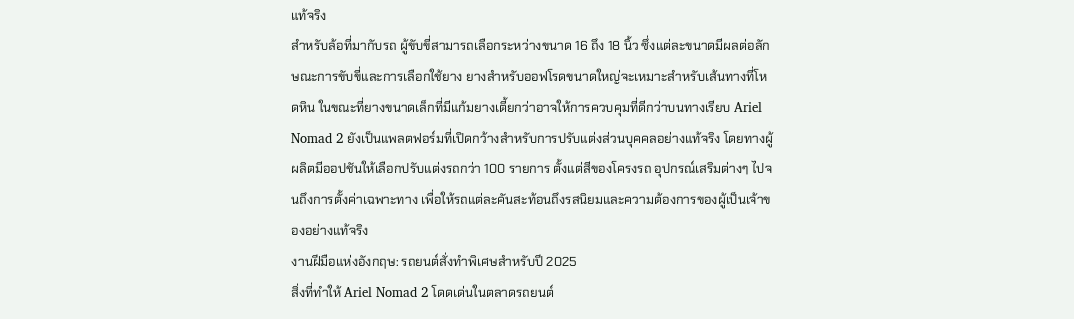แท้จริง
สำหรับล้อที่มากับรถ ผู้ขับขี่สามารถเลือกระหว่างขนาด 16 ถึง 18 นิ้ว ซึ่งแต่ละขนาดมีผลต่อลักษณะการขับขี่และการเลือกใช้ยาง ยางสำหรับออฟโรดขนาดใหญ่จะเหมาะสำหรับเส้นทางที่โหดหิน ในขณะที่ยางขนาดเล็กที่มีแก้มยางเตี้ยกว่าอาจให้การควบคุมที่ดีกว่าบนทางเรียบ Ariel Nomad 2 ยังเป็นแพลตฟอร์มที่เปิดกว้างสำหรับการปรับแต่งส่วนบุคคลอย่างแท้จริง โดยทางผู้ผลิตมีออปชันให้เลือกปรับแต่งรถกว่า 100 รายการ ตั้งแต่สีของโครงรถ อุปกรณ์เสริมต่างๆ ไปจนถึงการตั้งค่าเฉพาะทาง เพื่อให้รถแต่ละคันสะท้อนถึงรสนิยมและความต้องการของผู้เป็นเจ้าของอย่างแท้จริง
งานฝีมือแห่งอังกฤษ: รถยนต์สั่งทำพิเศษสำหรับปี 2025
สิ่งที่ทำให้ Ariel Nomad 2 โดดเด่นในตลาดรถยนต์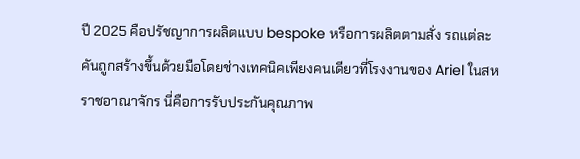ปี 2025 คือปรัชญาการผลิตแบบ bespoke หรือการผลิตตามสั่ง รถแต่ละคันถูกสร้างขึ้นด้วยมือโดยช่างเทคนิคเพียงคนเดียวที่โรงงานของ Ariel ในสหราชอาณาจักร นี่คือการรับประกันคุณภาพ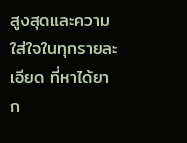สูงสุดและความใส่ใจในทุกรายละเอียด ที่หาได้ยาก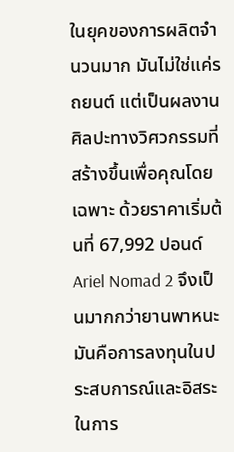ในยุคของการผลิตจำนวนมาก มันไม่ใช่แค่รถยนต์ แต่เป็นผลงานศิลปะทางวิศวกรรมที่สร้างขึ้นเพื่อคุณโดยเฉพาะ ด้วยราคาเริ่มต้นที่ 67,992 ปอนด์ Ariel Nomad 2 จึงเป็นมากกว่ายานพาหนะ มันคือการลงทุนในประสบการณ์และอิสระในการ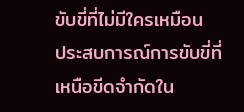ขับขี่ที่ไม่มีใครเหมือน
ประสบการณ์การขับขี่ที่เหนือขีดจำกัดใน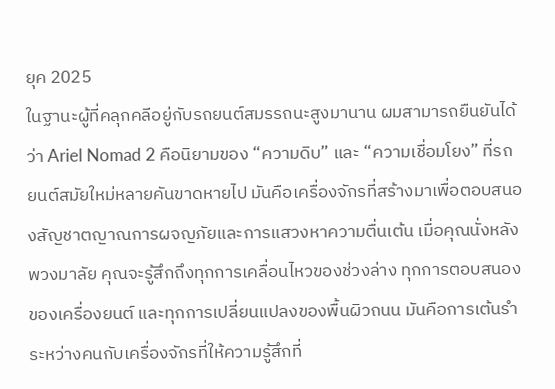ยุค 2025
ในฐานะผู้ที่คลุกคลีอยู่กับรถยนต์สมรรถนะสูงมานาน ผมสามารถยืนยันได้ว่า Ariel Nomad 2 คือนิยามของ “ความดิบ” และ “ความเชื่อมโยง” ที่รถยนต์สมัยใหม่หลายคันขาดหายไป มันคือเครื่องจักรที่สร้างมาเพื่อตอบสนองสัญชาตญาณการผจญภัยและการแสวงหาความตื่นเต้น เมื่อคุณนั่งหลังพวงมาลัย คุณจะรู้สึกถึงทุกการเคลื่อนไหวของช่วงล่าง ทุกการตอบสนองของเครื่องยนต์ และทุกการเปลี่ยนแปลงของพื้นผิวถนน มันคือการเต้นรำระหว่างคนกับเครื่องจักรที่ให้ความรู้สึกที่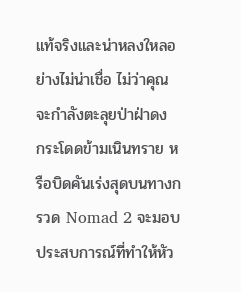แท้จริงและน่าหลงใหลอย่างไม่น่าเชื่อ ไม่ว่าคุณจะกำลังตะลุยป่าฝ่าดง กระโดดข้ามเนินทราย หรือบิดคันเร่งสุดบนทางกรวด Nomad 2 จะมอบประสบการณ์ที่ทำให้หัว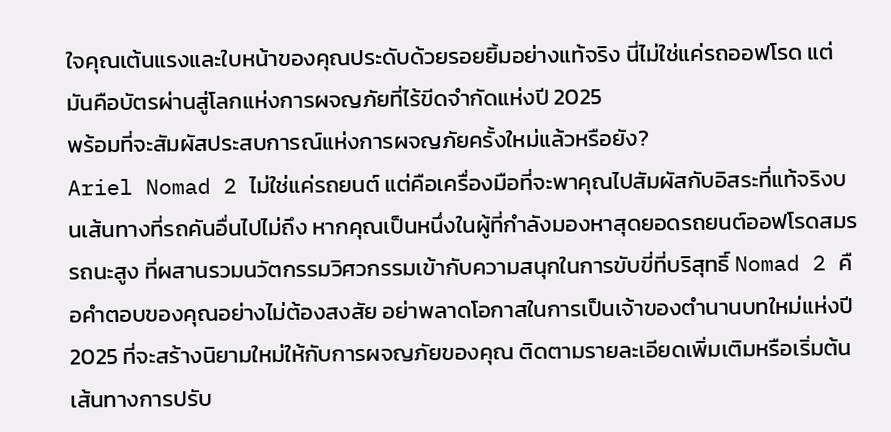ใจคุณเต้นแรงและใบหน้าของคุณประดับด้วยรอยยิ้มอย่างแท้จริง นี่ไม่ใช่แค่รถออฟโรด แต่มันคือบัตรผ่านสู่โลกแห่งการผจญภัยที่ไร้ขีดจำกัดแห่งปี 2025
พร้อมที่จะสัมผัสประสบการณ์แห่งการผจญภัยครั้งใหม่แล้วหรือยัง?
Ariel Nomad 2 ไม่ใช่แค่รถยนต์ แต่คือเครื่องมือที่จะพาคุณไปสัมผัสกับอิสระที่แท้จริงบนเส้นทางที่รถคันอื่นไปไม่ถึง หากคุณเป็นหนึ่งในผู้ที่กำลังมองหาสุดยอดรถยนต์ออฟโรดสมรรถนะสูง ที่ผสานรวมนวัตกรรมวิศวกรรมเข้ากับความสนุกในการขับขี่ที่บริสุทธิ์ Nomad 2 คือคำตอบของคุณอย่างไม่ต้องสงสัย อย่าพลาดโอกาสในการเป็นเจ้าของตำนานบทใหม่แห่งปี 2025 ที่จะสร้างนิยามใหม่ให้กับการผจญภัยของคุณ ติดตามรายละเอียดเพิ่มเติมหรือเริ่มต้นเส้นทางการปรับ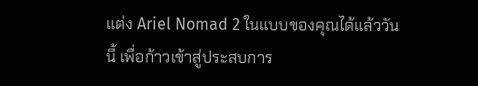แต่ง Ariel Nomad 2 ในแบบของคุณได้แล้ววันนี้ เพื่อก้าวเข้าสู่ประสบการ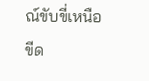ณ์ขับขี่เหนือขีด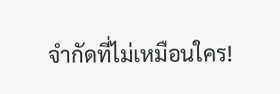จำกัดที่ไม่เหมือนใคร!